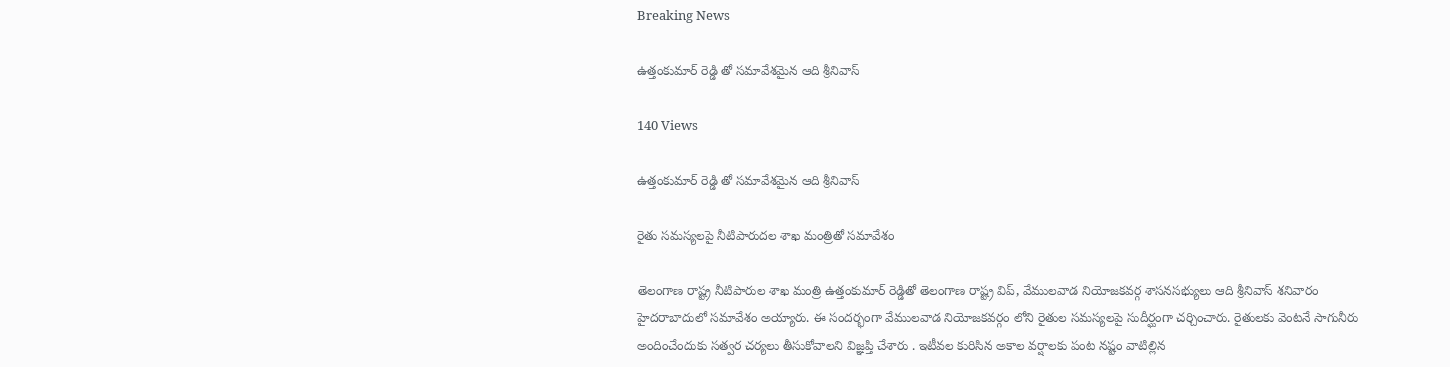Breaking News

ఉత్తంకుమార్ రెడ్డి తో సమావేశమైన ఆది శ్రీనివాస్

140 Views

ఉత్తంకుమార్ రెడ్డి తో సమావేశమైన ఆది శ్రీనివాస్

రైతు సమస్యలపై నీటిపారుదల శాఖ మంత్రితో సమావేశం

తెలంగాణ రాష్ట్ర నీటిపారుల శాఖ మంత్రి ఉత్తంకుమార్ రెడ్డితో తెలంగాణ రాష్ట్ర విప్, వేములవాడ నియోజకవర్గ శాసనసభ్యులు ఆది శ్రీనివాస్ శనివారం హైదరాబాదులో సమావేశం అయ్యారు. ఈ సందర్భంగా వేములవాడ నియోజకవర్గం లోని రైతుల సమస్యలపై సుదీర్ఘంగా చర్చించారు. రైతులకు వెంటనే సాగునీరు అందించేందుకు సత్వర చర్యలు తీసుకోవాలని విజ్ఞప్తి చేశారు . ఇటీవల కురిసిన అకాల వర్షాలకు పంట నష్టం వాటిల్లిన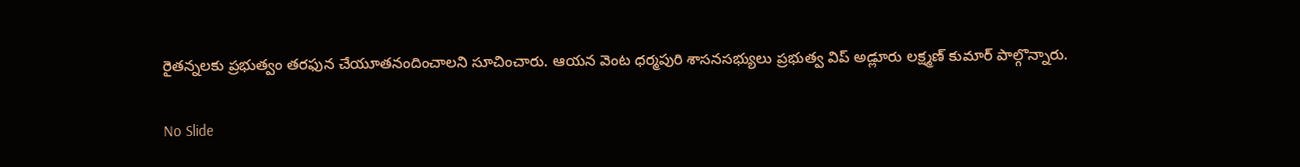రైతన్నలకు ప్రభుత్వం తరఫున చేయూతనందించాలని సూచించారు. ఆయన వెంట ధర్మపురి శాసనసభ్యులు ప్రభుత్వ విప్ అడ్లూరు లక్ష్మణ్ కుమార్ పాల్గొన్నారు.

No Slide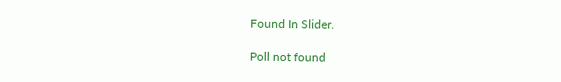Found In Slider.

Poll not found